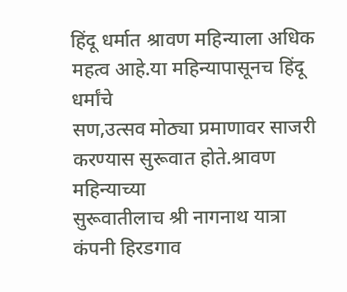हिंदू धर्मात श्रावण महिन्याला अधिक महत्व आहे.या महिन्यापासूनच हिंदू धर्मांचे
सण,उत्सव मोठ्या प्रमाणावर साजरी करण्यास सुरूवात होते.श्रावण महिन्याच्या
सुरूवातीलाच श्री नागनाथ यात्रा कंपनी हिरडगाव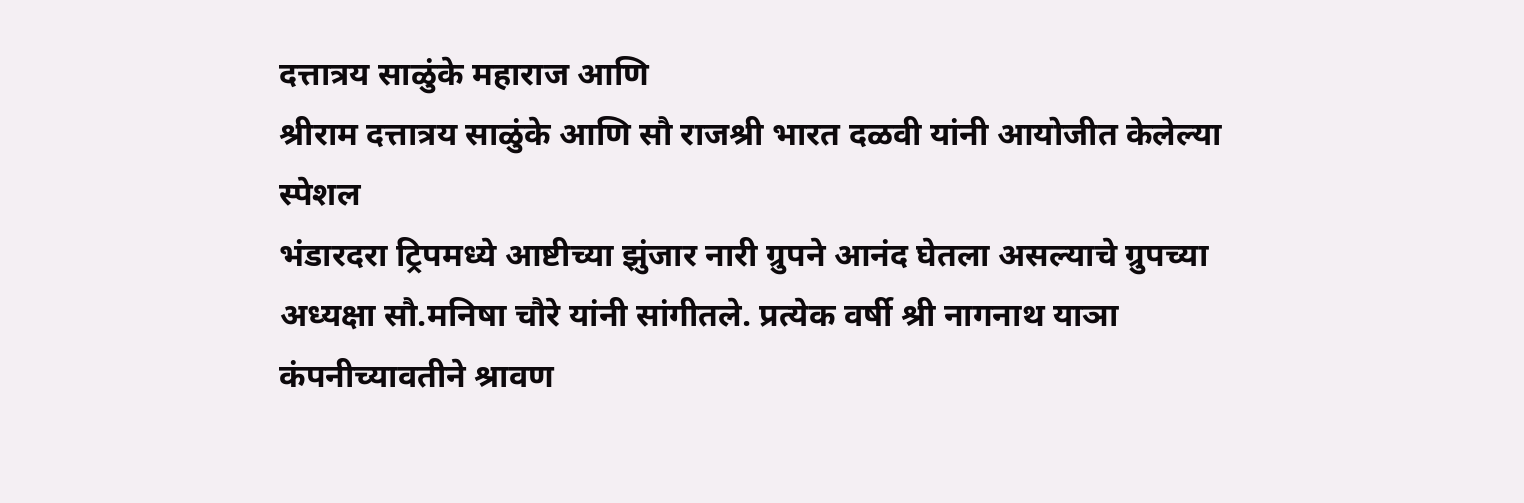दत्तात्रय साळुंके महाराज आणि
श्रीराम दत्तात्रय साळुंके आणि सौ राजश्री भारत दळवी यांनी आयोजीत केलेल्या स्पेशल
भंडारदरा ट्रिपमध्ये आष्टीच्या झुंजार नारी ग्रुपने आनंद घेतला असल्याचे ग्रुपच्या
अध्यक्षा सौ.मनिषा चौरे यांनी सांगीतले. प्रत्येक वर्षी श्री नागनाथ याञा
कंपनीच्यावतीने श्रावण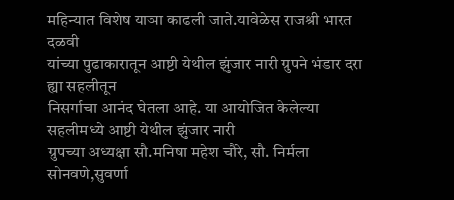महिन्यात विशेष याञा काढली जाते.यावेळेस राजश्री भारत दळवी
यांच्या पुढाकारातून आष्टी येथील झुंजार नारी ग्रुपने भंडार दरा ह्या सहलीतून
निसर्गाचा आनंद घेतला आहे. या आयोजित केलेल्या सहलीमध्ये आष्टी येथील झुंजार नारी
ग्रुपच्या अध्यक्षा सौ.मनिषा महेश चौरे, सौ. निर्मला सोनवणे,सुवर्णा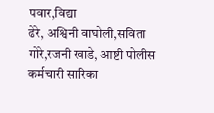पवार,विद्या
ढेरे, अश्विनी वाघोली,सविता गोरे,रजनी खाडे, आष्टी पोलीस कर्मचारी सारिका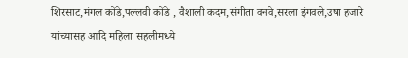शिरसाट,मंगल कोंडे,पल्लवी कोंडे , वैशाली कदम,संगीता वनवे,सरला इंगवले,उषा हजारे
यांच्यासह आदि महिला सहलीमध्ये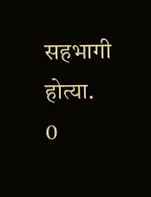सहभागी होत्या.
0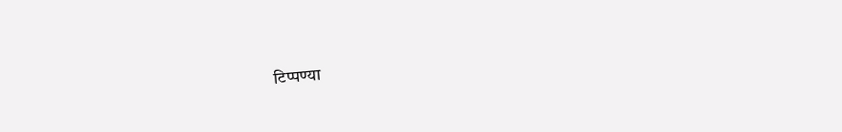टिप्पण्या